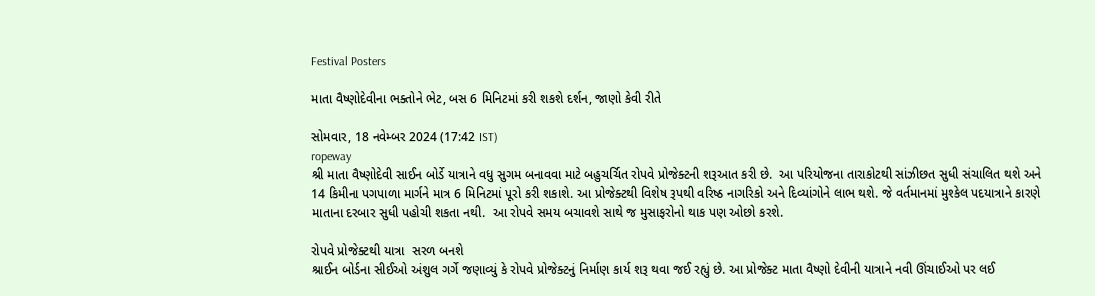Festival Posters

માતા વૈષ્ણોદેવીના ભક્તોને ભેટ, બસ 6 મિનિટમાં કરી શકશે દર્શન, જાણો કેવી રીતે

સોમવાર, 18 નવેમ્બર 2024 (17:42 IST)
ropeway
શ્રી માતા વૈષ્ણોદેવી સાઈન બોર્ડે યાત્રાને વધુ સુગમ બનાવવા માટે બહુચર્ચિત રોપવે પ્રોજેક્ટની શરૂઆત કરી છે.  આ પરિયોજના તારાકોટથી સાંઝીછત સુધી સંચાલિત થશે અને 14 કિમીના પગપાળા માર્ગને માત્ર 6 મિનિટમાં પૂરો કરી શકાશે. આ પ્રોજેક્ટથી વિશેષ રૂપથી વરિષ્ઠ નાગરિકો અને દિવ્યાંગોને લાભ થશે. જે વર્તમાનમાં મુશ્કેલ પદયાત્રાને કારણે માતાના દરબાર સુધી પહોચી શકતા નથી.  આ રોપવે સમય બચાવશે સાથે જ મુસાફરોનો થાક પણ ઓછો કરશે.

રોપવે પ્રોજેક્ટથી યાત્રા  સરળ બનશે
શ્રાઈન બોર્ડના સીઈઓ અંશુલ ગર્ગે જણાવ્યું કે રોપવે પ્રોજેક્ટનું નિર્માણ કાર્ય શરૂ થવા જઈ રહ્યું છે. આ પ્રોજેક્ટ માતા વૈષ્ણો દેવીની યાત્રાને નવી ઊંચાઈઓ પર લઈ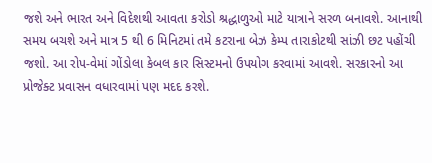જશે અને ભારત અને વિદેશથી આવતા કરોડો શ્રદ્ધાળુઓ માટે યાત્રાને સરળ બનાવશે. આનાથી સમય બચશે અને માત્ર 5 થી 6 મિનિટમાં તમે કટરાના બેઝ કેમ્પ તારાકોટથી સાંઝી છટ પહોંચી જશો. આ રોપ-વેમાં ગોંડોલા કેબલ કાર સિસ્ટમનો ઉપયોગ કરવામાં આવશે. સરકારનો આ પ્રોજેક્ટ પ્રવાસન વધારવામાં પણ મદદ કરશે.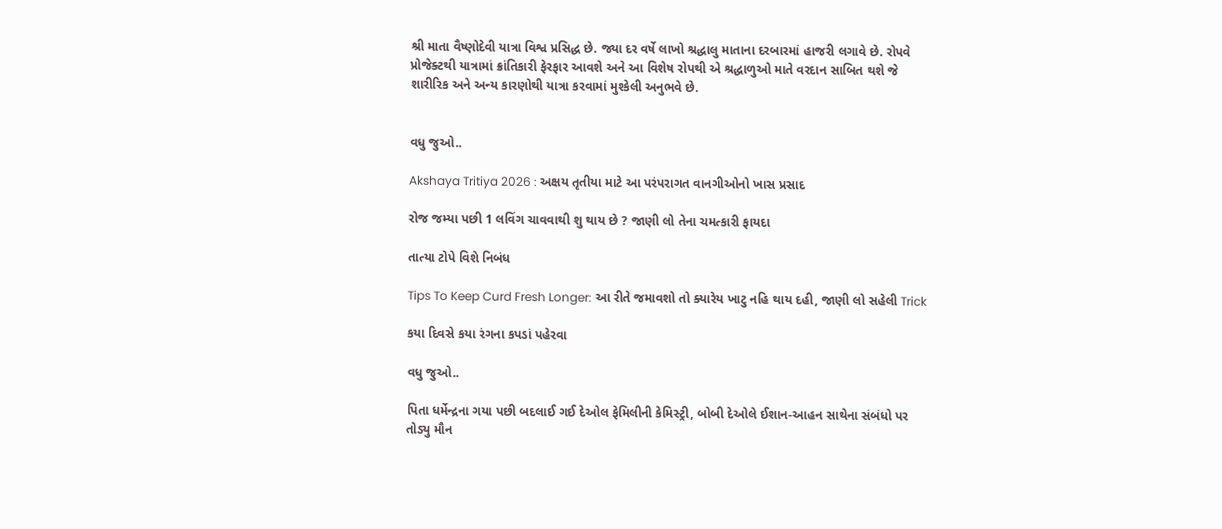શ્રી માતા વૈષ્ણોદેવી યાત્રા વિશ્વ પ્રસિદ્ધ છે. જ્યા દર વર્ષે લાખો શ્રદ્ધાલુ માતાના દરબારમાં હાજરી લગાવે છે. રોપવે પ્રોજેક્ટથી યાત્રામાં ક્રાંતિકારી ફેરફાર આવશે અને આ વિશેષ રોપથી એ શ્રદ્ધાળુઓ માતે વરદાન સાબિત થશે જે શારીરિક અને અન્ય કારણોથી યાત્રા કરવામાં મુશ્કેલી અનુભવે છે.


વધુ જુઓ..

Akshaya Tritiya 2026 : અક્ષય તૃતીયા માટે આ પરંપરાગત વાનગીઓનો ખાસ પ્રસાદ

રોજ જમ્યા પછી 1 લવિંગ ચાવવાથી શુ થાય છે ? જાણી લો તેના ચમત્કારી ફાયદા

તાત્યા ટોપે વિશે નિબંધ

Tips To Keep Curd Fresh Longer: આ રીતે જમાવશો તો ક્યારેય ખાટુ નહિ થાય દહી, જાણી લો સહેલી Trick

કયા દિવસે કયા રંગના કપડાં પહેરવા

વધુ જુઓ..

પિતા ધર્મેન્દ્રના ગયા પછી બદલાઈ ગઈ દેઓલ ફેમિલીની કેમિસ્ટ્રી, બોબી દેઓલે ઈશાન-આહન સાથેના સંબંધો પર તોડ્યુ મૌન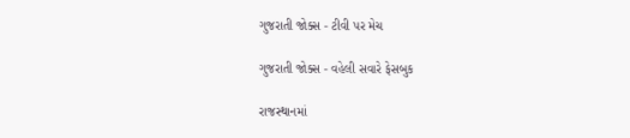ગુજરાતી જોક્સ - ટીવી પર મેચ

ગુજરાતી જોક્સ - વહેલી સવારે ફેસબુક

રાજસ્થાનમાં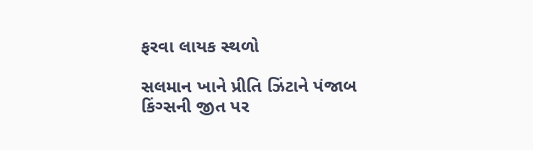ફરવા લાયક સ્થળો

સલમાન ખાને પ્રીતિ ઝિંટાને પંજાબ કિંગ્સની જીત પર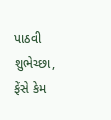પાઠવી શુભેચ્છા, ફેંસે કેમ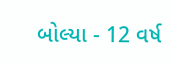બોલ્યા - 12 વર્ષ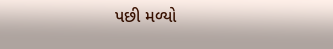પછી મળ્યો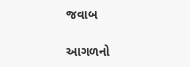જવાબ

આગળનો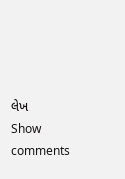લેખ
Show comments